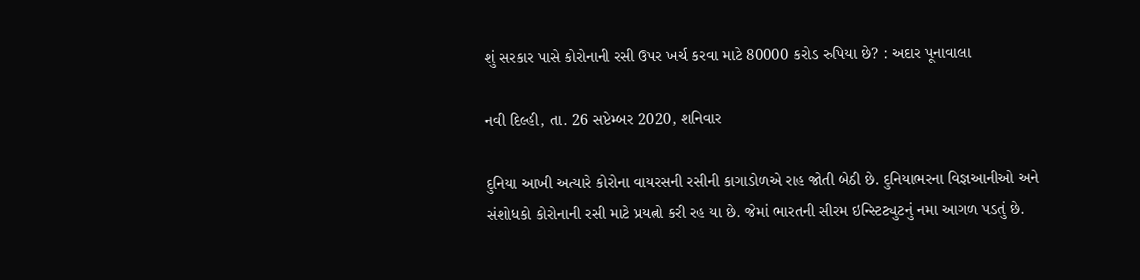શું સરકાર પાસે કોરોનાની રસી ઉપર ખર્ચ કરવા માટે 80000 કરોડ રુપિયા છે? : અદાર પૂનાવાલા

નવી દિલ્હી, તા. 26 સપ્ટેમ્બર 2020, શનિવાર

દુનિયા આખી અત્યારે કોરોના વાયરસની રસીની કાગાડોળએ રાહ જોતી બેઠી છે. દુનિયાભરના વિજ્ઞઆનીઓ અને સંશોધકો કોરોનાની રસી માટે પ્રયત્નો કરી રહ યા છે. જેમાં ભારતની સીરમ ઇન્સ્ટિટ્યુટનું નમા આગળ પડતું છે.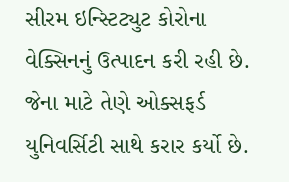સીરમ ઇન્સ્ટિટ્યુટ કોરોના વેક્સિનનું ઉત્પાદન કરી રહી છે. જેના માટે તેણે ઓક્સફર્ડ યુનિવર્સિટી સાથે કરાર કર્યો છે.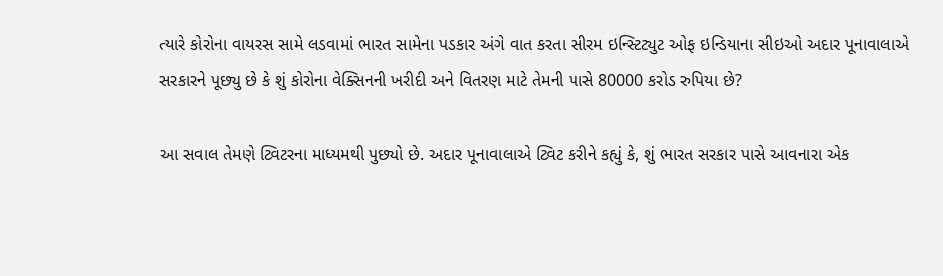ત્યારે કોરોના વાયરસ સામે લડવામાં ભારત સામેના પડકાર અંગે વાત કરતા સીરમ ઇન્સ્ટિટ્યુટ ઓફ ઇન્ડિયાના સીઇઓ અદાર પૂનાવાલાએ સરકારને પૂછ્યુ છે કે શું કોરોના વેક્સિનની ખરીદી અને વિતરણ માટે તેમની પાસે 80000 કરોડ રુપિયા છે?

આ સવાલ તેમણે ટ્વિટરના માધ્યમથી પુછ્યો છે. અદાર પૂનાવાલાએ ટ્વિટ કરીને કહ્યું કે, શું ભારત સરકાર પાસે આવનારા એક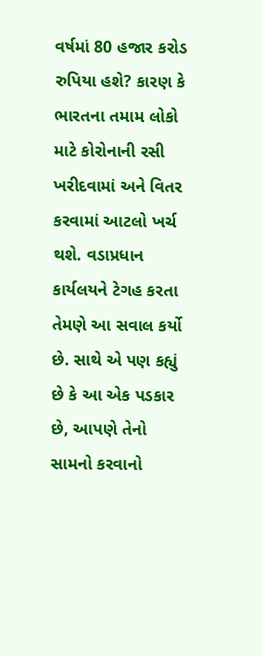વર્ષમાં 80 હજાર કરોડ રુપિયા હશે? કારણ કે ભારતના તમામ લોકો માટે કોરોનાની રસી ખરીદવામાં અને વિતર કરવામાં આટલો ખર્ચ થશે. વડાપ્રધાન કાર્યલયને ટેગહ કરતા તેમણે આ સવાલ કર્યો છે. સાથે એ પણ કહ્યું છે કે આ એક પડકાર છે, આપણે તેનો સામનો કરવાનો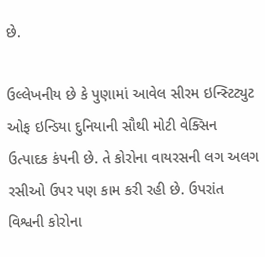છે.

ઉલ્લેખનીય છે કે પુણામાં આવેલ સીરમ ઇન્સ્ટિટ્યુટ ઓફ ઇન્ડિયા દુનિયાની સૌથી મોટી વેક્સિન ઉત્પાદક કંપની છે. તે કોરોના વાયરસની લગ અલગ રસીઓ ઉપર પણ કામ કરી રહી છે. ઉપરાંત વિશ્વની કોરોના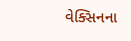વેક્સિનના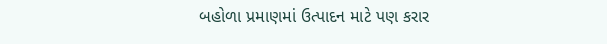બહોળા પ્રમાણમાં ઉત્પાદન માટે પણ કરાર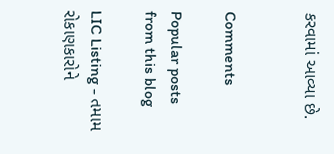કરવામાં આવ્યા છે.


Comments

Popular posts from this blog

LIC Listing - તમામ રોકાણકારોને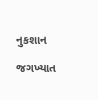નુકશાન

જગખ્યાત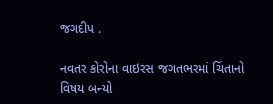જગદીપ .

નવતર કોરોના વાઇરસ જગતભરમાં ચિંતાનો વિષય બન્યો